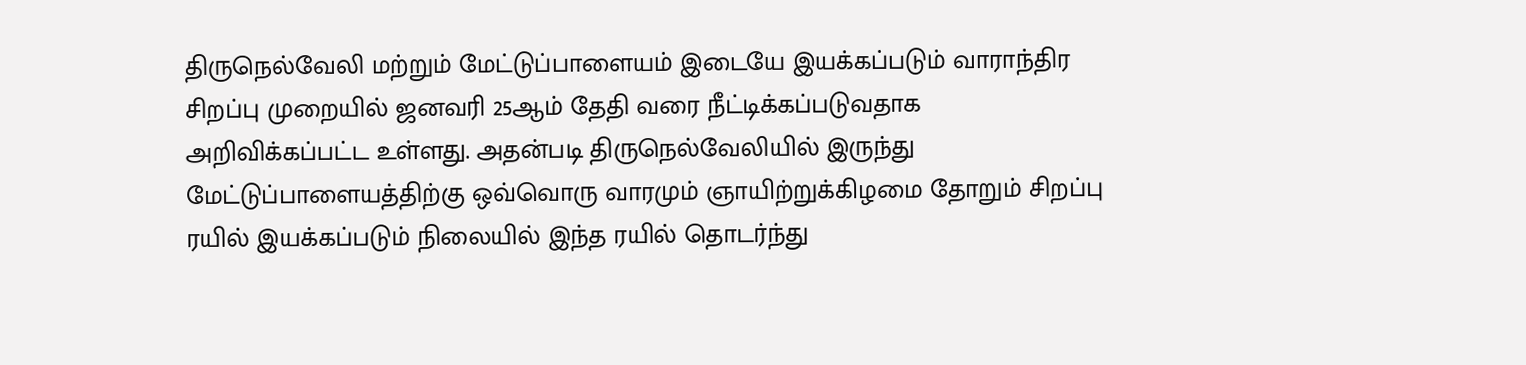திருநெல்வேலி மற்றும் மேட்டுப்பாளையம் இடையே இயக்கப்படும் வாராந்திர சிறப்பு முறையில் ஜனவரி 25ஆம் தேதி வரை நீட்டிக்கப்படுவதாக அறிவிக்கப்பட்ட உள்ளது. அதன்படி திருநெல்வேலியில் இருந்து மேட்டுப்பாளையத்திற்கு ஒவ்வொரு வாரமும் ஞாயிற்றுக்கிழமை தோறும் சிறப்பு ரயில் இயக்கப்படும் நிலையில் இந்த ரயில் தொடர்ந்து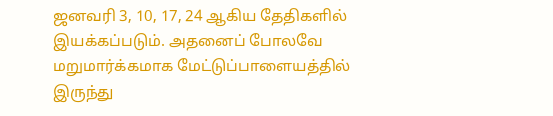ஜனவரி 3, 10, 17, 24 ஆகிய தேதிகளில் இயக்கப்படும். அதனைப் போலவே மறுமார்க்கமாக மேட்டுப்பாளையத்தில் இருந்து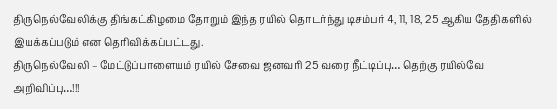திருநெல்வேலிக்கு திங்கட்கிழமை தோறும் இந்த ரயில் தொடர்ந்து டிசம்பர் 4, 11, 18, 25 ஆகிய தேதிகளில் இயக்கப்படும் என தெரிவிக்கப்பட்டது.
திருநெல்வேலி – மேட்டுப்பாளையம் ரயில் சேவை ஜனவரி 25 வரை நீட்டிப்பு… தெற்கு ரயில்வே அறிவிப்பு…!!!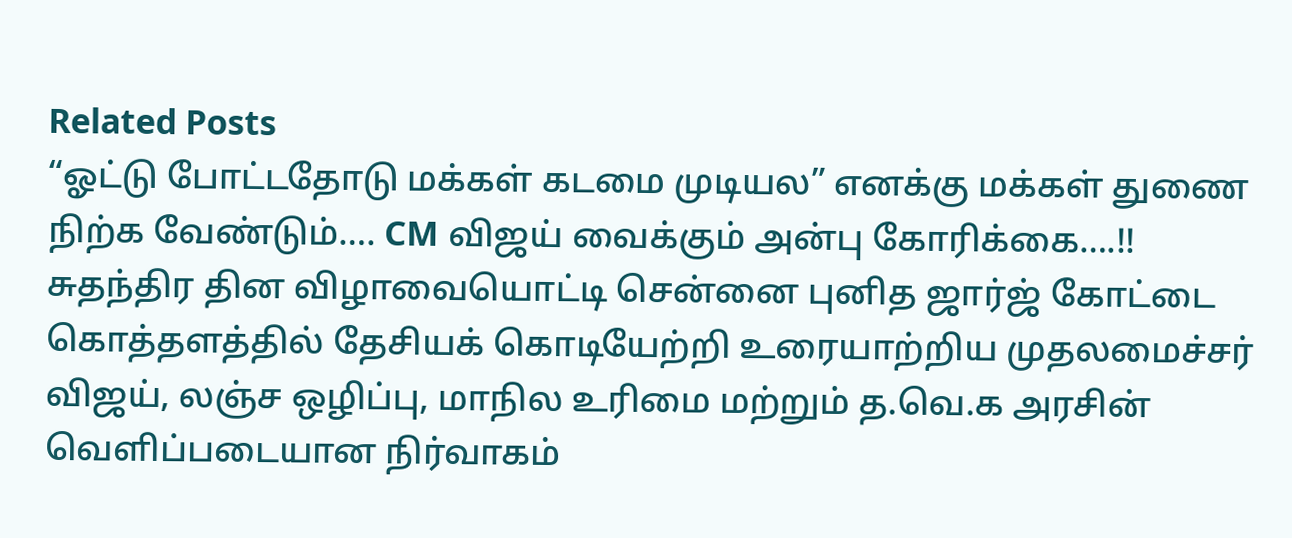Related Posts
“ஓட்டு போட்டதோடு மக்கள் கடமை முடியல” எனக்கு மக்கள் துணை நிற்க வேண்டும்…. CM விஜய் வைக்கும் அன்பு கோரிக்கை….!!
சுதந்திர தின விழாவையொட்டி சென்னை புனித ஜார்ஜ் கோட்டை கொத்தளத்தில் தேசியக் கொடியேற்றி உரையாற்றிய முதலமைச்சர் விஜய், லஞ்ச ஒழிப்பு, மாநில உரிமை மற்றும் த.வெ.க அரசின் வெளிப்படையான நிர்வாகம்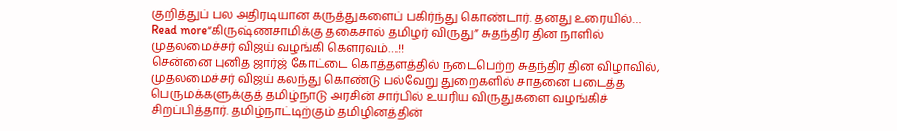குறித்துப் பல அதிரடியான கருத்துகளைப் பகிர்ந்து கொண்டார். தனது உரையில்…
Read more“கிருஷ்ணசாமிக்கு தகைசால் தமிழர் விருது” சுதந்திர தின நாளில் முதலமைச்சர் விஜய் வழங்கி கௌரவம்….!!
சென்னை புனித ஜார்ஜ் கோட்டை கொத்தளத்தில் நடைபெற்ற சுதந்திர தின விழாவில், முதலமைச்சர் விஜய் கலந்து கொண்டு பல்வேறு துறைகளில் சாதனை படைத்த பெருமக்களுக்குத் தமிழ்நாடு அரசின் சார்பில் உயரிய விருதுகளை வழங்கிச் சிறப்பித்தார். தமிழ்நாட்டிற்கும் தமிழினத்தின்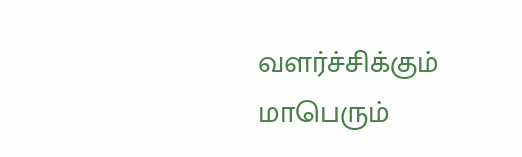வளர்ச்சிக்கும் மாபெரும்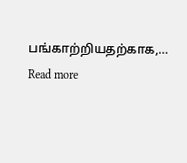பங்காற்றியதற்காக,…
Read more